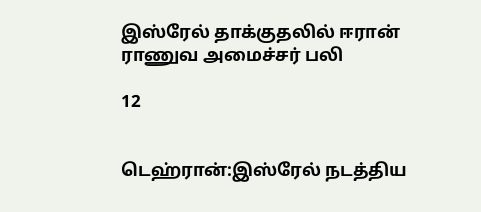இஸ்ரேல் தாக்குதலில் ஈரான் ராணுவ அமைச்சர் பலி

12


டெஹ்ரான்:இஸ்ரேல் நடத்திய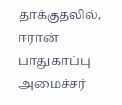தாக்குதலில், ஈரான் பாதுகாப்பு அமைச்சர்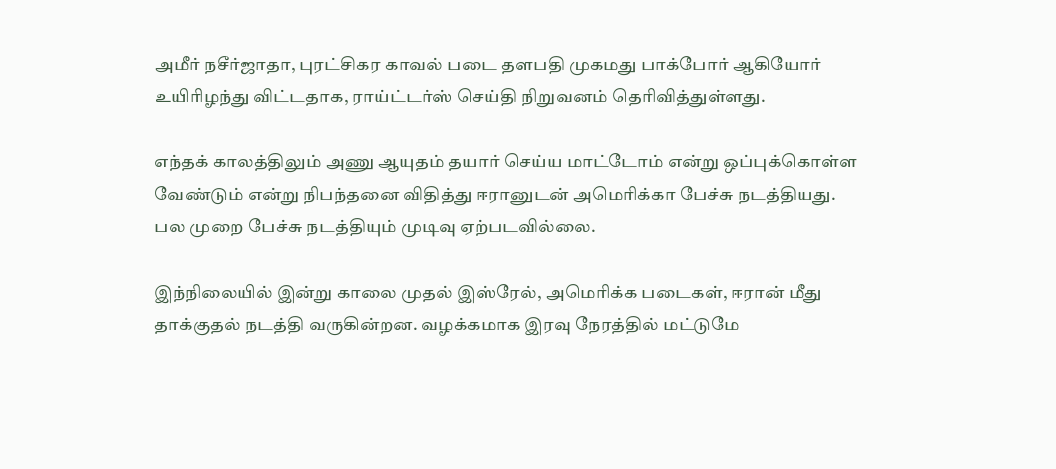அமீர் நசீர்ஜாதா, புரட்சிகர காவல் படை தளபதி முகமது பாக்போர் ஆகியோர் உயிரிழந்து விட்டதாக, ராய்ட்டர்ஸ் செய்தி நிறுவனம் தெரிவித்துள்ளது.

எந்தக் காலத்திலும் அணு ஆயுதம் தயார் செய்ய மாட்டோம் என்று ஒப்புக்கொள்ள வேண்டும் என்று நிபந்தனை விதித்து ஈரானுடன் அமெரிக்கா பேச்சு நடத்தியது. பல முறை பேச்சு நடத்தியும் முடிவு ஏற்படவில்லை.

இந்நிலையில் இன்று காலை முதல் இஸ்ரேல், அமெரிக்க படைகள், ஈரான் மீது தாக்குதல் நடத்தி வருகின்றன. வழக்கமாக இரவு நேரத்தில் மட்டுமே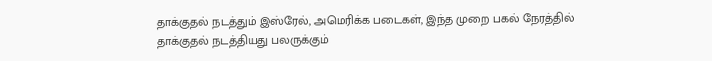தாக்குதல் நடத்தும் இஸ்ரேல், அமெரிக்க படைகள், இந்த முறை பகல் நேரத்தில் தாக்குதல் நடத்தியது பலருக்கும்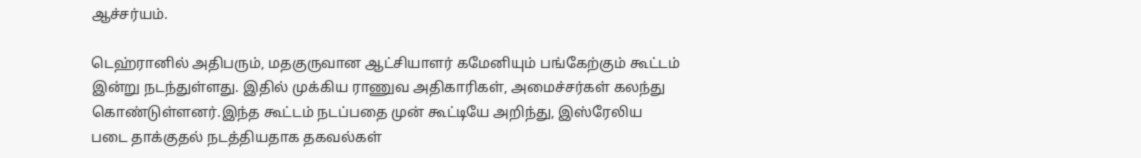ஆச்சர்யம்.

டெஹ்ரானில் அதிபரும், மதகுருவான ஆட்சியாளர் கமேனியும் பங்கேற்கும் கூட்டம் இன்று நடந்துள்ளது. இதில் முக்கிய ராணுவ அதிகாரிகள், அமைச்சர்கள் கலந்து கொண்டுள்ளனர்.இந்த கூட்டம் நடப்பதை முன் கூட்டியே அறிந்து, இஸ்ரேலிய படை தாக்குதல் நடத்தியதாக தகவல்கள்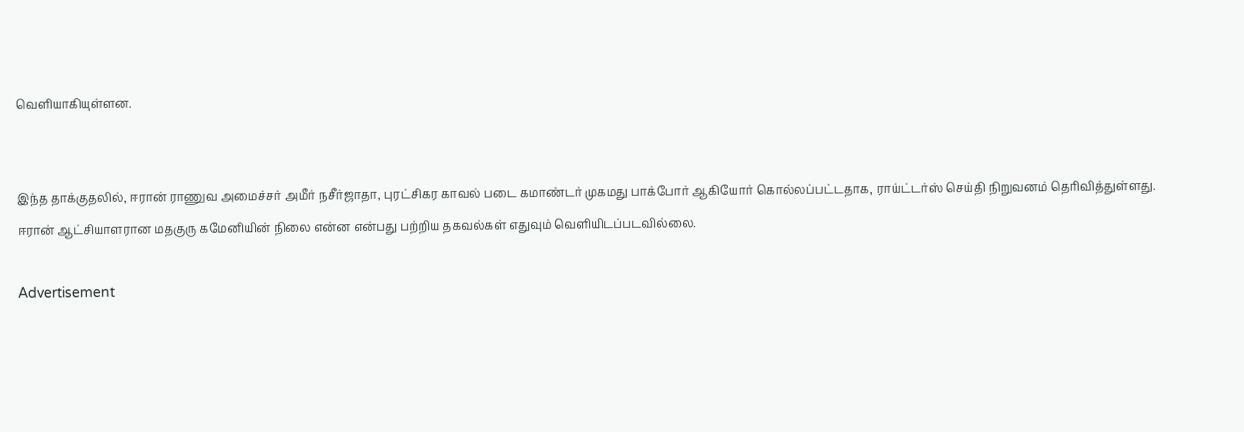வெளியாகியுள்ளன.


இந்த தாக்குதலில், ஈரான் ராணுவ அமைச்சர் அமீர் நசீர்ஜாதா, புரட்சிகர காவல் படை கமாண்டர் முகமது பாக்போர் ஆகியோர் கொல்லப்பட்டதாக, ராய்ட்டர்ஸ் செய்தி நிறுவனம் தெரிவித்துள்ளது. ஈரான் ஆட்சியாளரான மதகுரு கமேனியின் நிலை என்ன என்பது பற்றிய தகவல்கள் எதுவும் வெளியிடப்படவில்லை.

Advertisement